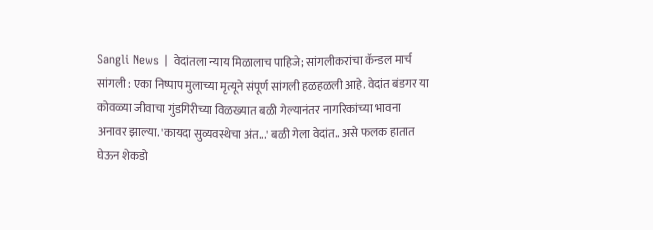Sangli News | वेदांतला न्याय मिळालाच पाहिजे; सांगलीकरांचा कॅन्डल मार्च
सांगली : एका निष्पाप मुलाच्या मृत्यूने संपूर्ण सांगली हळहळली आहे. वेदांत बंडगर या कोवळ्या जीवाचा गुंडगिरीच्या विळख्यात बळी गेल्यानंतर नागरिकांच्या भावना अनावर झाल्या. 'कायदा सुव्यवस्थेचा अंत...' बळी गेला वेदांत.. असे फलक हातात घेऊन शेकडो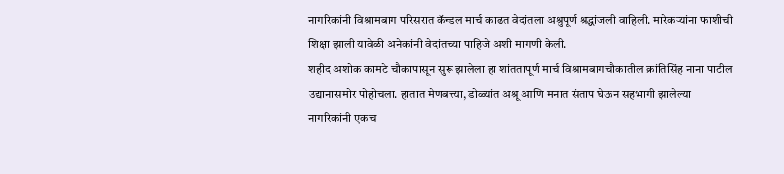नागरिकांनी विश्रामबाग परिसरात कॅन्डल मार्च काढत वेदांतला अश्रुपूर्ण श्रद्धांजली वाहिली. मारेकऱ्यांना फाशीची शिक्षा झाली यावेळी अनेकांनी वेदांतच्या पाहिजे अशी मागणी केली.
शहीद अशोक कामटे चौकापासून सुरू झालेला हा शांततापूर्ण मार्च विश्रामबागचौकातील क्रांतिसिंह नाना पाटील उद्यानासमोर पोहोचला. हातात मेणबत्त्या, डोळ्यांत अश्रू आणि मनात संताप घेऊन सहभागी झालेल्या नागरिकांनी एकच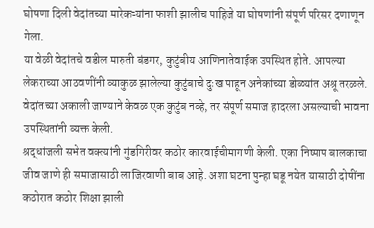घोषणा दिली वेदांतच्या मारेकऱ्यांना फाशी झालीच पाहिजे या घोषणांनी संपूर्ण परिसर दणाणून गेला.
या वेळी वेदांतचे वडील मारुती बंडगर, कुटुंबीय आणिनातेवाईक उपस्थित होते. आपल्या लेकराच्या आठवणींनी व्याकुळ झालेल्या कुटुंबाचे दुःख पाहून अनेकांच्या डोळ्यांत अश्रू तरळले. वेदांतच्या अकाली जाण्याने केवळ एक कुटुंब नव्हे, तर संपूर्ण समाज हादरला असल्याची भावना उपस्थितांनी व्यक्त केली.
श्रद्धांजली सभेत वक्त्यांनी गुंडगिरीवर कठोर कारवाईचीमागणी केली. एका निष्पाप बालकाचा जीव जाणे ही समाजासाठी लाजिरवाणी बाब आहे. अशा घटना पुन्हा घडू नयेत यासाठी दोषींना कठोरात कठोर शिक्षा झाली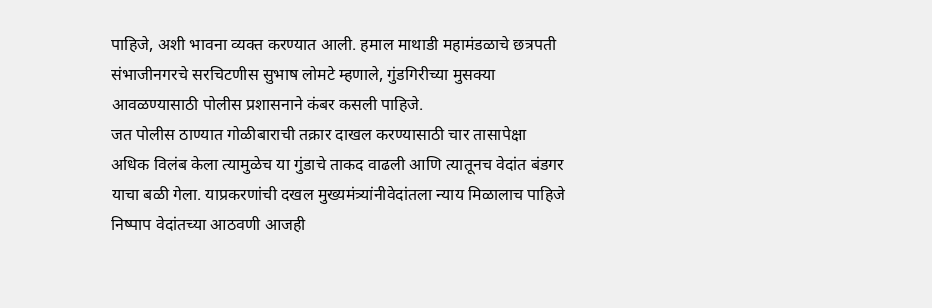पाहिजे, अशी भावना व्यक्त करण्यात आली. हमाल माथाडी महामंडळाचे छत्रपती संभाजीनगरचे सरचिटणीस सुभाष लोमटे म्हणाले, गुंडगिरीच्या मुसक्या आवळण्यासाठी पोलीस प्रशासनाने कंबर कसली पाहिजे.
जत पोलीस ठाण्यात गोळीबाराची तक्रार दाखल करण्यासाठी चार तासापेक्षा अधिक विलंब केला त्यामुळेच या गुंडाचे ताकद वाढली आणि त्यातूनच वेदांत बंडगर याचा बळी गेला. याप्रकरणांची दखल मुख्यमंत्र्यांनीवेदांतला न्याय मिळालाच पाहिजे निष्पाप वेदांतच्या आठवणी आजही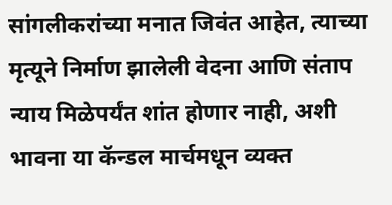सांगलीकरांच्या मनात जिवंत आहेत, त्याच्या मृत्यूने निर्माण झालेली वेदना आणि संताप न्याय मिळेपर्यंत शांत होणार नाही, अशी भावना या कॅन्डल मार्चमधून व्यक्त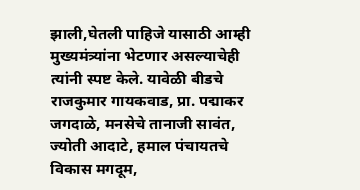झाली,घेतली पाहिजे यासाठी आम्ही मुख्यमंत्र्यांना भेटणार असल्याचेही त्यांनी स्पष्ट केले. यावेळी बीडचे राजकुमार गायकवाड, प्रा. पद्माकर जगदाळे, मनसेचे तानाजी सावंत, ज्योती आदाटे, हमाल पंचायतचे विकास मगदूम,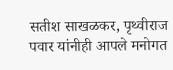सतीश साखळकर, पृथ्वीराज पवार यांनीही आपले मनोगत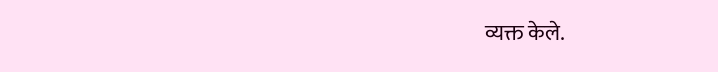व्यक्त केले.